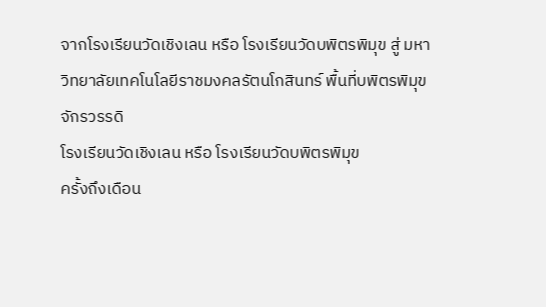จากโรงเรียนวัดเชิงเลน หรือ โรงเรียนวัดบพิตรพิมุข สู่ มหาวิทยาลัยเทคโนโลยีราชมงคลรัตนโกสินทร์ พื้นที่บพิตรพิมุข จักรวรรดิ
โรงเรียนวัดเชิงเลน หรือ โรงเรียนวัดบพิตรพิมุข
ครั้งถึงเดือน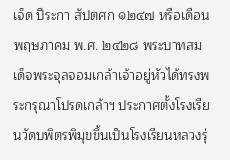เจ็ด ปีระกา สัปตศก ๑๒๔๗ หรือเดือนพฤษภาคม พ.ศ. ๒๔๒๘ พระบาทสมเด็จพระจุลจอมเกล้าเจ้าอยู่หัวได้ทรงพระกรุณาโปรดเกล้าฯ ประกาศตั้งโรงเรียนวัดบพิตรพิมุขขึ้นเป็นโรงเรียนหลวงรุ่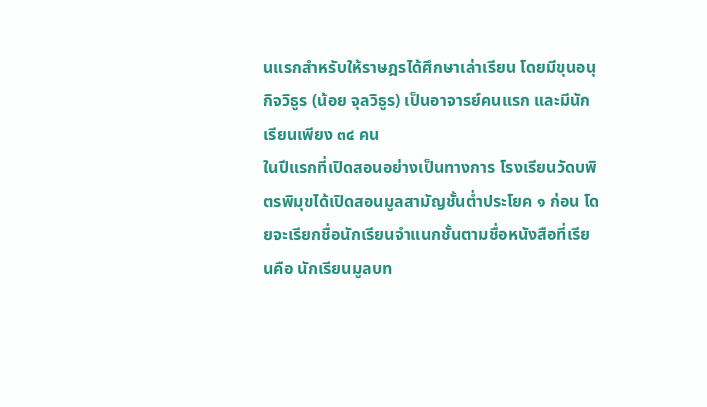นแรกสำหรับให้ราษฎรได้ศึกษาเล่าเรียน โดยมีขุนอนุกิจวิธูร (น้อย จุลวิธูร) เป็นอาจารย์คนแรก และมีนักเรียนเพียง ๓๔ คน
ในปีแรกที่เปิดสอนอย่างเป็นทางการ โรงเรียนวัดบพิตรพิมุขได้เปิดสอนมูลสามัญชั้นต่ำประโยค ๑ ก่อน โดยจะเรียกชื่อนักเรียนจำแนกชั้นตามชื่อหนังสือที่เรียนคือ นักเรียนมูลบท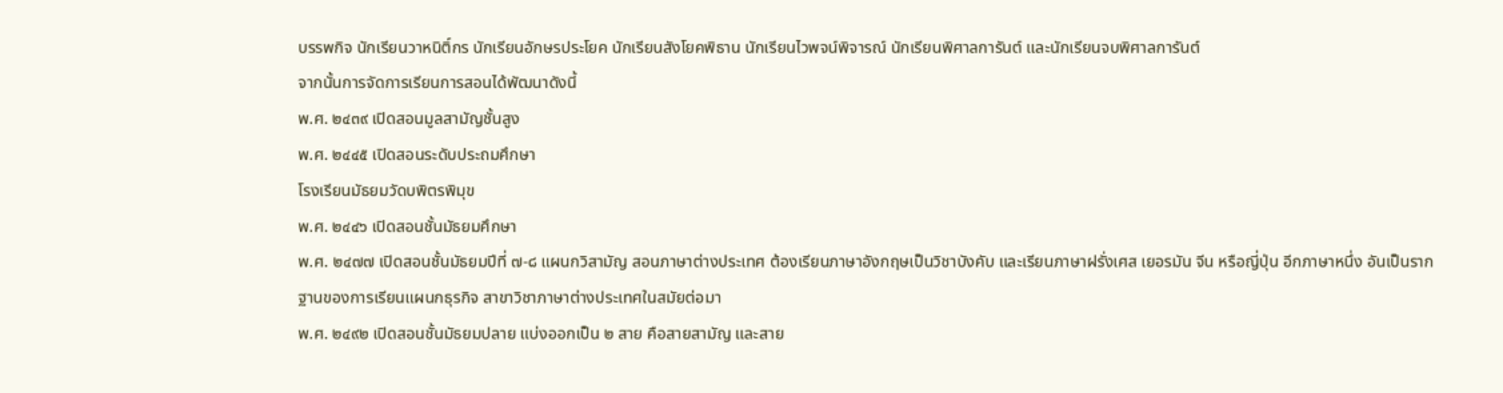บรรพกิจ นักเรียนวาหนิติ์กร นักเรียนอักษรประโยค นักเรียนสังโยคพิธาน นักเรียนไวพจน์พิจารณ์ นักเรียนพิศาลการันต์ และนักเรียนจบพิศาลการันต์
จากนั้นการจัดการเรียนการสอนได้พัฒนาดังนี้
พ.ศ. ๒๔๓๙ เปิดสอนมูลสามัญชั้นสูง
พ.ศ. ๒๔๔๕ เปิดสอนระดับประถมศึกษา
โรงเรียนมัธยมวัดบพิตรพิมุข
พ.ศ. ๒๔๔๖ เปิดสอนชั้นมัธยมศึกษา
พ.ศ. ๒๔๗๗ เปิดสอนชั้นมัธยมปีที่ ๗-๘ แผนกวิสามัญ สอนภาษาต่างประเทศ ต้องเรียนภาษาอังกฤษเป็นวิชาบังคับ และเรียนภาษาฝรั่งเศส เยอรมัน จีน หรือญี่ปุ่น อีกภาษาหนึ่ง อันเป็นรากฐานของการเรียนแผนกธุรกิจ สาขาวิชาภาษาต่างประเทศในสมัยต่อมา
พ.ศ. ๒๔๙๒ เปิดสอนชั้นมัธยมปลาย แบ่งออกเป็น ๒ สาย คือสายสามัญ และสาย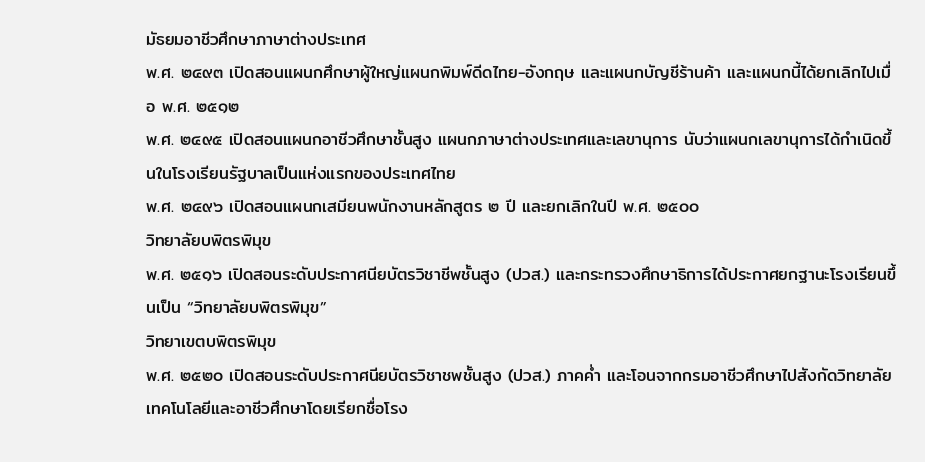มัธยมอาชีวศึกษาภาษาต่างประเทศ
พ.ศ. ๒๔๙๓ เปิดสอนแผนกศึกษาผู้ใหญ่แผนกพิมพ์ดีดไทย-อังกฤษ และแผนกบัญชีร้านค้า และแผนกนี้ได้ยกเลิกไปเมื่อ พ.ศ. ๒๕๑๒
พ.ศ. ๒๔๙๕ เปิดสอนแผนกอาชีวศึกษาชั้นสูง แผนกภาษาต่างประเทศและเลขานุการ นับว่าแผนกเลขานุการได้กำเนิดขึ้นในโรงเรียนรัฐบาลเป็นแห่งแรกของประเทศไทย
พ.ศ. ๒๔๙๖ เปิดสอนแผนกเสมียนพนักงานหลักสูตร ๒ ปี และยกเลิกในปี พ.ศ. ๒๕๐๐
วิทยาลัยบพิตรพิมุข
พ.ศ. ๒๕๑๖ เปิดสอนระดับประกาศนียบัตรวิชาชีพชั้นสูง (ปวส.) และกระทรวงศึกษาธิการได้ประกาศยกฐานะโรงเรียนขึ้นเป็น “วิทยาลัยบพิตรพิมุข”
วิทยาเขตบพิตรพิมุข
พ.ศ. ๒๕๒๐ เปิดสอนระดับประกาศนียบัตรวิชาชพชั้นสูง (ปวส.) ภาคค่ำ และโอนจากกรมอาชีวศึกษาไปสังกัดวิทยาลัยเทคโนโลยีและอาชีวศึกษาโดยเรียกชื่อโรง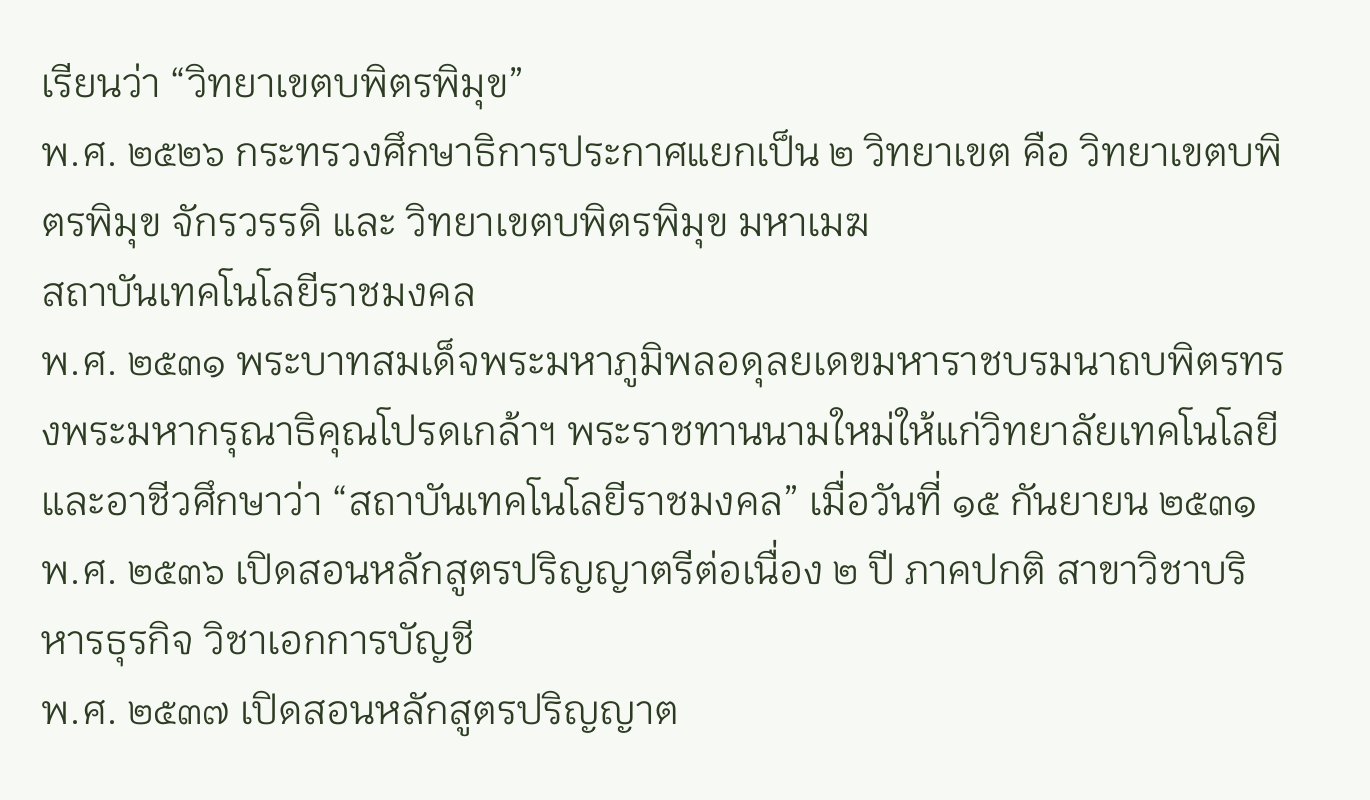เรียนว่า “วิทยาเขตบพิตรพิมุข”
พ.ศ. ๒๕๒๖ กระทรวงศึกษาธิการประกาศแยกเป็น ๒ วิทยาเขต คือ วิทยาเขตบพิตรพิมุข จักรวรรดิ และ วิทยาเขตบพิตรพิมุข มหาเมฆ
สถาบันเทคโนโลยีราชมงคล
พ.ศ. ๒๕๓๑ พระบาทสมเด็จพระมหาภูมิพลอดุลยเดขมหาราชบรมนาถบพิตรทรงพระมหากรุณาธิคุณโปรดเกล้าฯ พระราชทานนามใหม่ให้แก่วิทยาลัยเทคโนโลยีและอาชีวศึกษาว่า “สถาบันเทคโนโลยีราชมงคล” เมื่อวันที่ ๑๕ กันยายน ๒๕๓๑
พ.ศ. ๒๕๓๖ เปิดสอนหลักสูตรปริญญาตรีต่อเนื่อง ๒ ปี ภาคปกติ สาขาวิชาบริหารธุรกิจ วิชาเอกการบัญชี
พ.ศ. ๒๕๓๗ เปิดสอนหลักสูตรปริญญาต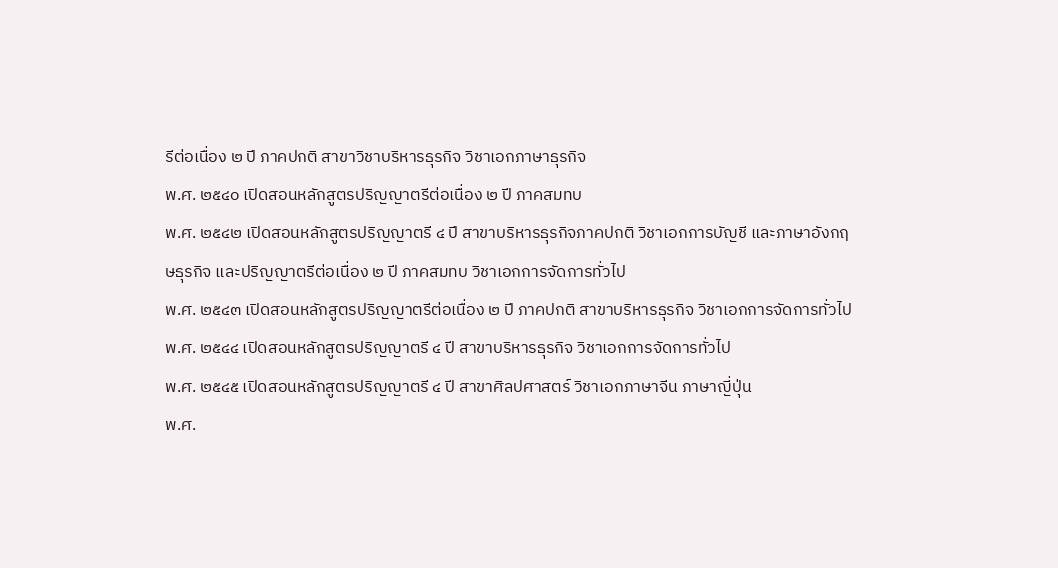รีต่อเนื่อง ๒ ปี ภาคปกติ สาขาวิชาบริหารธุรกิจ วิชาเอกภาษาธุรกิจ
พ.ศ. ๒๕๔๐ เปิดสอนหลักสูตรปริญญาตรีต่อเนื่อง ๒ ปี ภาคสมทบ
พ.ศ. ๒๕๔๒ เปิดสอนหลักสูตรปริญญาตรี ๔ ปี สาขาบริหารธุรกิจภาคปกติ วิชาเอกการบัญชี และภาษาอังกฤษธุรกิจ และปริญญาตรีต่อเนื่อง ๒ ปี ภาคสมทบ วิชาเอกการจัดการทั่วไป
พ.ศ. ๒๕๔๓ เปิดสอนหลักสูตรปริญญาตรีต่อเนื่อง ๒ ปี ภาคปกติ สาขาบริหารธุรกิจ วิชาเอกการจัดการทั่วไป
พ.ศ. ๒๕๔๔ เปิดสอนหลักสูตรปริญญาตรี ๔ ปี สาขาบริหารธุรกิจ วิชาเอกการจัดการทั่วไป
พ.ศ. ๒๕๔๕ เปิดสอนหลักสูตรปริญญาตรี ๔ ปี สาขาศิลปศาสตร์ วิชาเอกภาษาจีน ภาษาญี่ปุ่น
พ.ศ.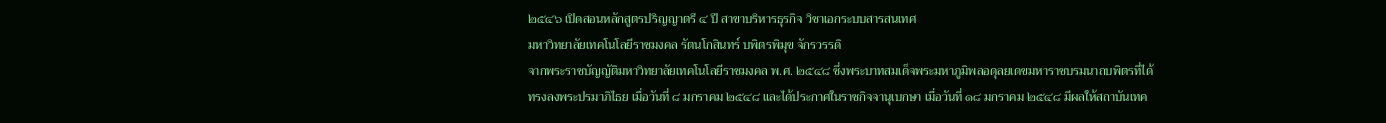๒๕๔๖ เปิดสอนหลักสูตรปริญญาตรี ๔ ปี สาขาบริหารธุรกิจ วิชาเอกระบบสารสนเทศ
มหาวิทยาลัยเทคโนโลยีราชมงคล รัตนโกสินทร์ บพิตรพิมุข จักรวรรดิ
จากพระราชบัญญัติมหาวิทยาลัยเทคโนโลยีราชมงคล พ.ศ. ๒๕๔๘ ซึ่งพระบาทสมเด็จพระมหาภูมิพลอดุลยเดขมหาราชบรมนาถบพิตรที่ได้ทรงลงพระปรมาภิไธย เมื่อวันที่ ๘ มกราคม ๒๕๔๘ และได้ประกาศในราชกิจจานุเบกษา เมื่อวันที่ ๑๘ มกราคม ๒๕๔๘ มีผลให้สถาบันเทค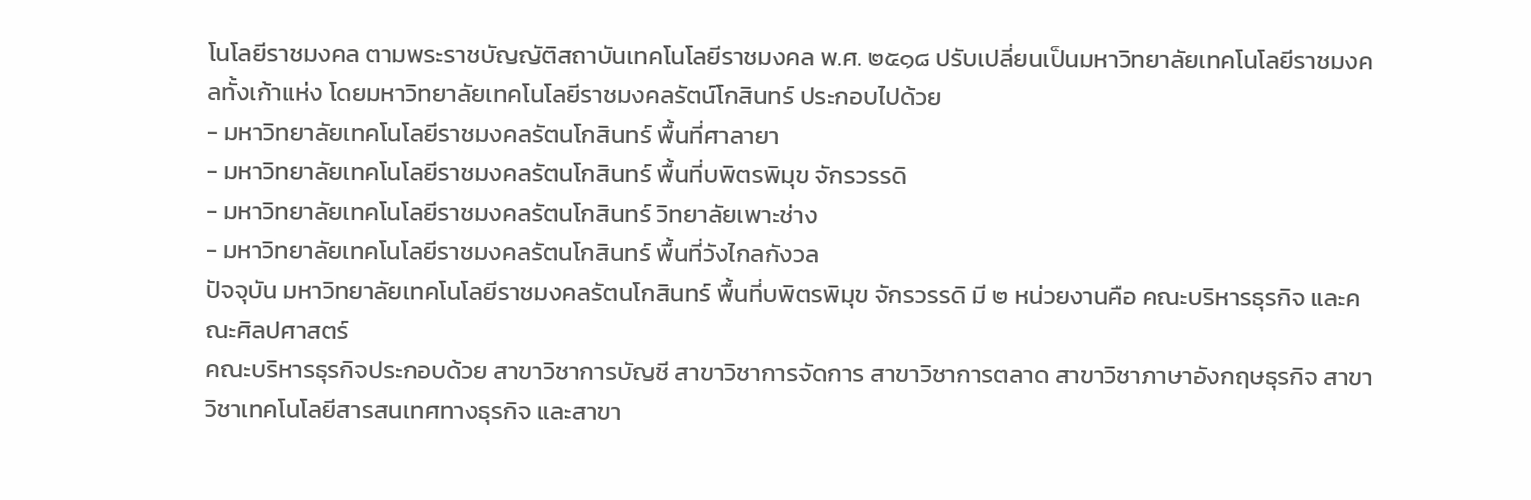โนโลยีราชมงคล ตามพระราชบัญญัติสถาบันเทคโนโลยีราชมงคล พ.ศ. ๒๕๑๘ ปรับเปลี่ยนเป็นมหาวิทยาลัยเทคโนโลยีราชมงคลทั้งเก้าแห่ง โดยมหาวิทยาลัยเทคโนโลยีราชมงคลรัตน์โกสินทร์ ประกอบไปด้วย
- มหาวิทยาลัยเทคโนโลยีราชมงคลรัตนโกสินทร์ พื้นที่ศาลายา
- มหาวิทยาลัยเทคโนโลยีราชมงคลรัตนโกสินทร์ พื้นที่บพิตรพิมุข จักรวรรดิ
- มหาวิทยาลัยเทคโนโลยีราชมงคลรัตนโกสินทร์ วิทยาลัยเพาะช่าง
- มหาวิทยาลัยเทคโนโลยีราชมงคลรัตนโกสินทร์ พื้นที่วังไกลกังวล
ปัจจุบัน มหาวิทยาลัยเทคโนโลยีราชมงคลรัตนโกสินทร์ พื้นที่บพิตรพิมุข จักรวรรดิ มี ๒ หน่วยงานคือ คณะบริหารธุรกิจ และคณะศิลปศาสตร์
คณะบริหารธุรกิจประกอบด้วย สาขาวิชาการบัญชี สาขาวิชาการจัดการ สาขาวิชาการตลาด สาขาวิชาภาษาอังกฤษธุรกิจ สาขา วิชาเทคโนโลยีสารสนเทศทางธุรกิจ และสาขา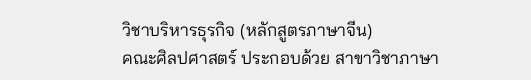วิชาบริหารธุรกิจ (หลักสูตรภาษาจีน)
คณะศิลปศาสตร์ ประกอบด้วย สาขาวิชาภาษา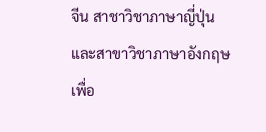จีน สาชาวิชาภาษาญี่ปุ่น และสาขาวิชาภาษาอังกฤษเพื่อ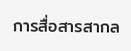การสื่อสารสากล